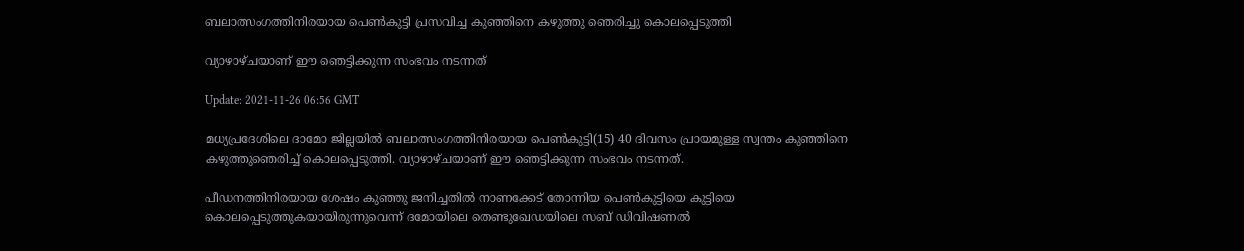ബലാത്സംഗത്തിനിരയായ പെണ്‍കുട്ടി പ്രസവിച്ച കുഞ്ഞിനെ കഴുത്തു ഞെരിച്ചു കൊലപ്പെടുത്തി

വ്യാഴാഴ്ചയാണ് ഈ ഞെട്ടിക്കുന്ന സംഭവം നടന്നത്

Update: 2021-11-26 06:56 GMT

മധ്യപ്രദേശിലെ ദാമോ ജില്ലയില്‍ ബലാത്സംഗത്തിനിരയായ പെണ്‍കുട്ടി(15) 40 ദിവസം പ്രായമുള്ള സ്വന്തം കുഞ്ഞിനെ കഴുത്തുഞെരിച്ച് കൊലപ്പെടുത്തി. വ്യാഴാഴ്ചയാണ് ഈ ഞെട്ടിക്കുന്ന സംഭവം നടന്നത്.

പീഡനത്തിനിരയായ ശേഷം കുഞ്ഞു ജനിച്ചതില്‍ നാണക്കേട് തോന്നിയ പെണ്‍കുട്ടിയെ കുട്ടിയെ കൊലപ്പെടുത്തുകയായിരുന്നുവെന്ന് ദമോയിലെ തെണ്ടുഖേഡയിലെ സബ് ഡിവിഷണൽ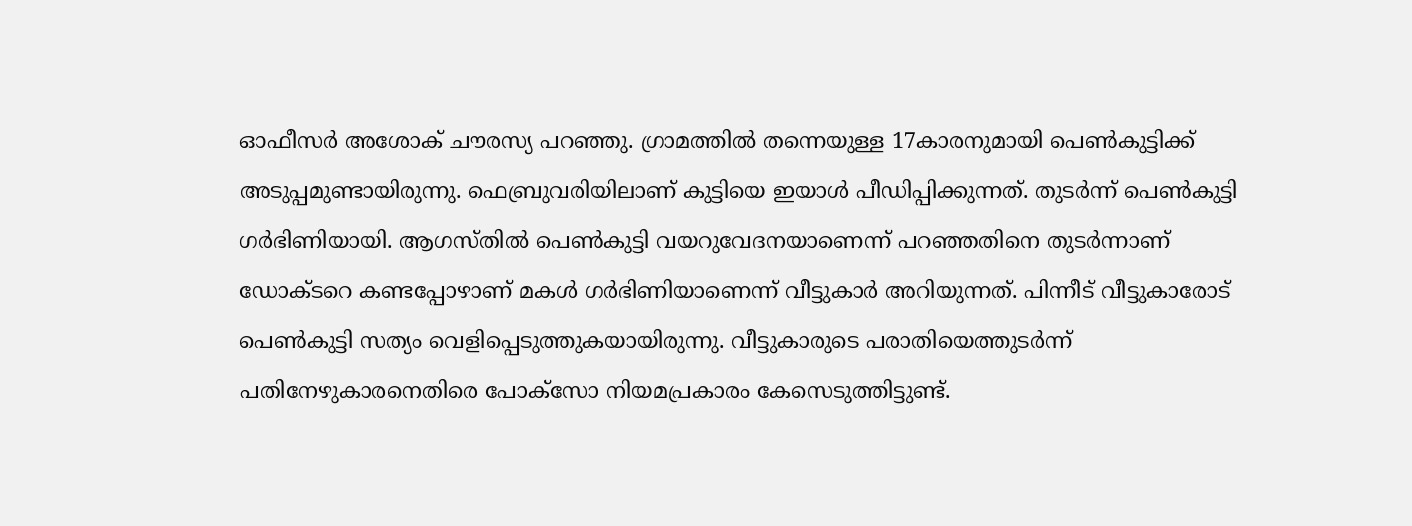ഓഫീസർ അശോക് ചൗരസ്യ പറഞ്ഞു. ഗ്രാമത്തില്‍ തന്നെയുള്ള 17കാരനുമായി പെണ്‍കുട്ടിക്ക് അടുപ്പമുണ്ടായിരുന്നു. ഫെബ്രുവരിയിലാണ് കുട്ടിയെ ഇയാള്‍ പീഡിപ്പിക്കുന്നത്. തുടര്‍ന്ന് പെണ്‍കുട്ടി ഗര്‍ഭിണിയായി. ആഗസ്തില്‍ പെണ്‍കുട്ടി വയറുവേദനയാണെന്ന് പറഞ്ഞതിനെ തുടര്‍ന്നാണ് ഡോക്ടറെ കണ്ടപ്പോഴാണ് മകള്‍ ഗര്‍ഭിണിയാണെന്ന് വീട്ടുകാര്‍ അറിയുന്നത്. പിന്നീട് വീട്ടുകാരോട് പെണ്‍കുട്ടി സത്യം വെളിപ്പെടുത്തുകയായിരുന്നു. വീട്ടുകാരുടെ പരാതിയെത്തുടർന്ന് പതിനേഴുകാരനെതിരെ പോക്സോ നിയമപ്രകാരം കേസെടുത്തിട്ടുണ്ട്.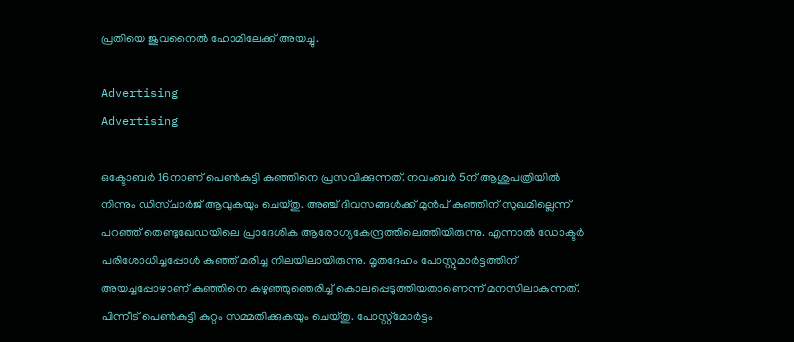പ്രതിയെ ജുവനൈല്‍ ഹോമിലേക്ക് അയച്ചു.

Advertising
Advertising

ഒക്ടോബര്‍ 16നാണ് പെണ്‍കുട്ടി കുഞ്ഞിനെ പ്രസവിക്കുന്നത്. നവംബര്‍ 5ന് ആശുപത്രിയില്‍ നിന്നും ഡിസ്ചാര്‍ജ് ആവുകയും ചെയ്തു. അഞ്ച് ദിവസങ്ങള്‍ക്ക് മുന്‍പ് കുഞ്ഞിന് സുഖമില്ലെന്ന് പറഞ്ഞ് തെണ്ടുഖേഡയിലെ പ്രാദേശിക ആരോഗ്യകേന്ദ്രത്തിലെത്തിയിരുന്നു. എന്നാല്‍ ഡോക്ടര്‍ പരിശോധിച്ചപ്പോള്‍ കുഞ്ഞ് മരിച്ച നിലയിലായിരുന്നു. മൃതദേഹം പോസ്റ്റുമാര്‍ട്ടത്തിന് അയച്ചപ്പോഴാണ് കുഞ്ഞിനെ കഴുഞ്ഞുഞെരിച്ച് കൊലപ്പെടുത്തിയതാണെന്ന് മനസിലാകുന്നത്. പിന്നീട് പെണ്‍കുട്ടി കുറ്റം സമ്മതിക്കുകയും ചെയ്തു. പോസ്റ്റ്‌മോർട്ടം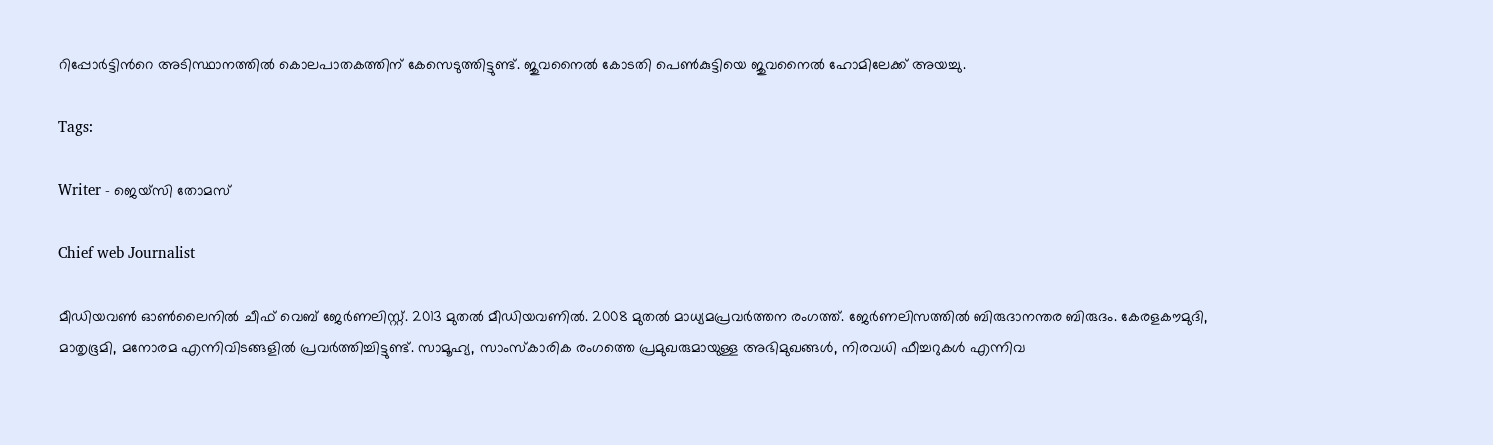റിപ്പോർട്ടിന്‍റെ അടിസ്ഥാനത്തില്‍ കൊലപാതകത്തിന് കേസെടുത്തിട്ടുണ്ട്. ജുവനൈല്‍ കോടതി പെണ്‍കുട്ടിയെ ജുവനൈല്‍ ഹോമിലേക്ക് അയച്ചു.

Tags:

Writer - ജെയ്സി തോമസ്

Chief web Journalist

മീഡിയവൺ ഓൺലൈനിൽ ചീഫ് വെബ് ജേർണലിസ്റ്റ്. 2013 മുതൽ മീഡിയവണിൽ. 2008 മുതൽ മാധ്യമപ്രവർത്തന രംഗത്ത്. ജേർണലിസത്തിൽ ബിരുദാനന്തര ബിരുദം. കേരളകൗമുദി, മാതൃഭൂമി, മനോരമ എന്നിവിടങ്ങളിൽ പ്രവർത്തിച്ചിട്ടുണ്ട്. സാമൂഹ്യ, സാംസ്‌കാരിക രംഗത്തെ പ്രമുഖരുമായുള്ള അഭിമുഖങ്ങൾ, നിരവധി ഫീച്ചറുകൾ എന്നിവ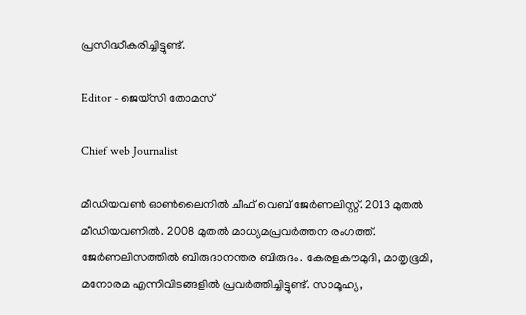പ്രസിദ്ധീകരിച്ചിട്ടുണ്ട്.

Editor - ജെയ്സി തോമസ്

Chief web Journalist

മീഡിയവൺ ഓൺലൈനിൽ ചീഫ് വെബ് ജേർണലിസ്റ്റ്. 2013 മുതൽ മീഡിയവണിൽ. 2008 മുതൽ മാധ്യമപ്രവർത്തന രംഗത്ത്. ജേർണലിസത്തിൽ ബിരുദാനന്തര ബിരുദം. കേരളകൗമുദി, മാതൃഭൂമി, മനോരമ എന്നിവിടങ്ങളിൽ പ്രവർത്തിച്ചിട്ടുണ്ട്. സാമൂഹ്യ,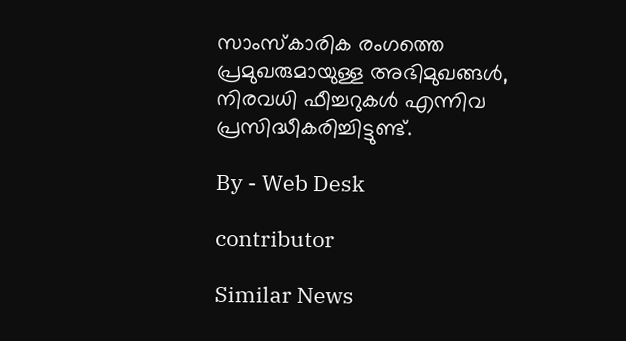സാംസ്‌കാരിക രംഗത്തെ പ്രമുഖരുമായുള്ള അഭിമുഖങ്ങൾ, നിരവധി ഫീച്ചറുകൾ എന്നിവ പ്രസിദ്ധീകരിച്ചിട്ടുണ്ട്.

By - Web Desk

contributor

Similar News